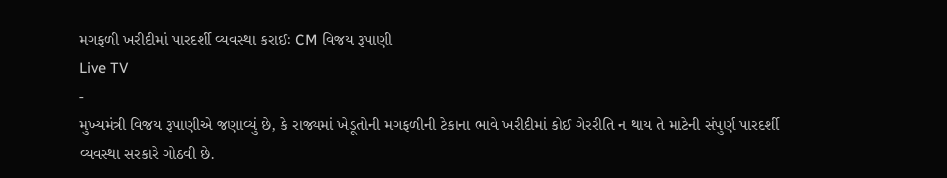મગફળી ખરીદીમાં પારદર્શી વ્યવસ્થા કરાઈઃ CM વિજય રૂપાણી
Live TV
-
મુખ્યમંત્રી વિજય રૂપાણીએ જણાવ્યું છે, કે રાજ્યમાં ખેડૂતોની મગફળીની ટેકાના ભાવે ખરીદીમાં કોઈ ગેરરીતિ ન થાય તે માટેની સંપુર્ણ પારદર્શી વ્યવસ્થા સરકારે ગોઠવી છે.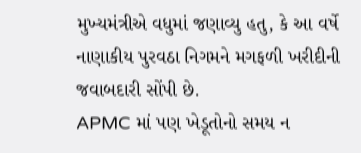મુખ્યમંત્રીએ વધુમાં જણાવ્યુ હતુ, કે આ વર્ષે નાણાકીય પુરવઠા નિગમને મગફળી ખરીદીની જવાબદારી સોંપી છે.
APMC માં પણ ખેડૂતોનો સમય ન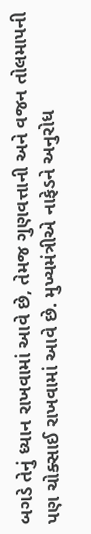બગડે તેનું ધ્યાન રાખવામાં આવે છે, તેમજ ગુણવત્તાની અને વજન તોલમાપની પણ ચોક્સાઈ રાખવામાં આવે છે. મુખ્યમંત્રીએ નાફેડને અનુરોધ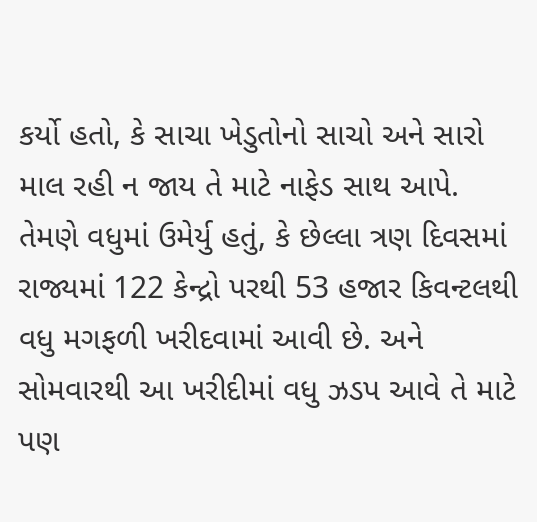કર્યો હતો, કે સાચા ખેડુતોનો સાચો અને સારો માલ રહી ન જાય તે માટે નાફેડ સાથ આપે.
તેમણે વધુમાં ઉમેર્યુ હતું, કે છેલ્લા ત્રણ દિવસમાં રાજ્યમાં 122 કેન્દ્રો પરથી 53 હજાર કિવન્ટલથી વધુ મગફળી ખરીદવામાં આવી છે. અને સોમવારથી આ ખરીદીમાં વધુ ઝડપ આવે તે માટે પણ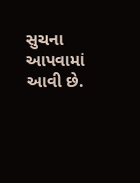સુચના આપવામાં આવી છે.